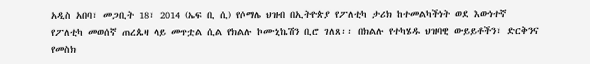አዲስ አበባ፣ መጋቢት 18፣ 2014 (ኤፍ ቢ ሲ) የሶማሌ ህዝብ በኢትዮጵያ የፖለቲካ ታሪክ ከተመልካችነት ወደ እውነተኛ የፖለቲካ መወሰኛ ጠረጴዛ ላይ መጥቷል ሲል የክልሉ ኮሙኒኬሽን ቢሮ ገለጸ፡፡ በክልሉ የተካሄዱ ህዝባዊ ውይይቶችን፣ ድርቅንና የመስክ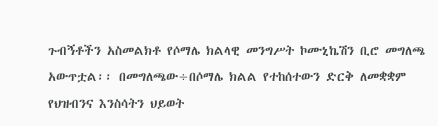ጉብኝቶችን አስመልክቶ የሶማሌ ክልላዊ መንግሥት ኮሙኒኬሽን ቢሮ መግለጫ አውጥቷል፡፡ በመግለጫው÷በሶማሌ ክልል የተከሰተውን ድርቅ ለመቋቋም የህዝብንና እንስሳትን ህይወት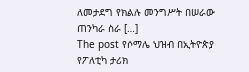ለመታደግ የክልሉ መንግሥት በሠራው ጠንካራ ስራ […]
The post የሶማሌ ህዝብ በኢትዮጵያ የፖለቲካ ታሪክ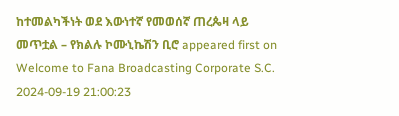ከተመልካችነት ወደ እውነተኛ የመወሰኛ ጠረጴዛ ላይ መጥቷል – የክልሉ ኮሙኒኬሽን ቢሮ appeared first on Welcome to Fana Broadcasting Corporate S.C.
2024-09-19 21:00:23